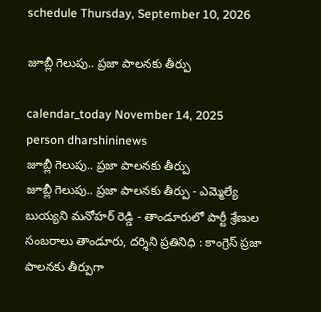schedule Thursday, September 10, 2026

జూబ్లీ గెలుపు.. ప్రజా పాలనకు తీర్పు

calendar_today November 14, 2025
person dharshininews
జూబ్లీ గెలుపు.. ప్రజా పాలనకు తీర్పు
జూబ్లీ గెలుపు.. ప్రజా పాలనకు తీర్పు - ఎమ్మెల్యే బుయ్యని మనోహర్ రెడ్డి - తాండూరులో పార్టీ శ్రేణుల సంబరాలు తాండూరు, దర్శిని ప్రతినిధి : కాంగ్రెస్ ప్రజా పాలనకు తీర్పుగా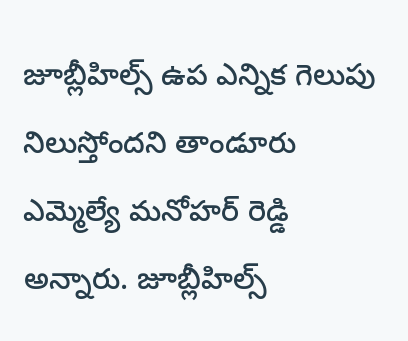జూబ్లీహిల్స్ ఉప ఎన్నిక గెలుపు నిలుస్తోందని తాండూరు ఎమ్మెల్యే మనోహర్ రెడ్డి అన్నారు. జూబ్లీహిల్స్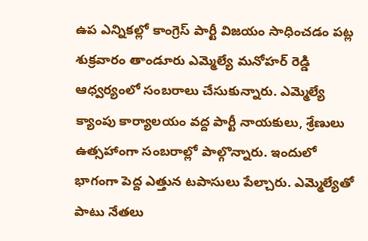ఉప ఎన్నికల్లో కాంగ్రెస్ పార్టీ విజయం సాధించడం పట్ల శుక్రవారం తాండూరు ఎమ్మెల్యే మనోహర్ రెడ్డి ఆధ్వర్యంలో సంబరాలు చేసుకున్నారు. ఎమ్మెల్యే క్యాంపు కార్యాలయం వద్ద పార్టీ నాయకులు, శ్రేణులు ఉత్సహాంగా సంబరాల్లో పాల్గొన్నారు. ఇందులో భాగంగా పెద్ద ఎత్తున టపాసులు పేల్చారు. ఎమ్మెల్యేతో పాటు నేతలు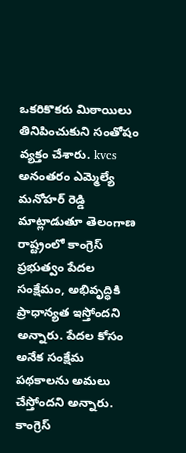ఒకరికొకరు మిఠాయిలు తినిపించుకుని సంతోషం వ్యక్తం చేశారు. kvcs అనంతరం ఎమ్మెల్యే మనోహర్ రెడ్డి మాట్లాడుతూ తెలంగాణ రాష్ట్రంలో కాంగ్రెస్ ప్రభుత్వం పేదల సంక్షేమం, అభివృద్ధికి ప్రాధాన్యత ఇస్తోందని అన్నారు. పేదల కోసం అనేక సంక్షేమ పథకాలను అమలు చేస్తోందని అన్నారు. కాంగ్రెస్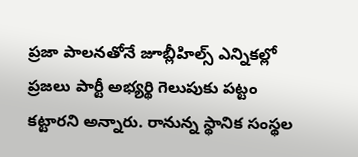ప్రజా పాలనతోనే జూబ్లీహిల్స్ ఎన్నికల్లో ప్రజలు పార్టీ అభ్యర్థి గెలుపుకు పట్టం కట్టారని అన్నారు. రానున్న స్థానిక సంస్థల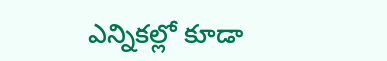ఎన్నికల్లో కూడా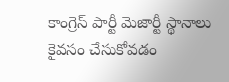కాంగ్రెస్ పార్టీ మెజార్టీ స్థానాలు కైవసం చేసుకోవడం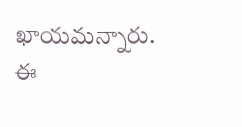ఖాయమన్నారు. ఈ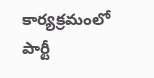కార్యక్రమంలో పార్టీ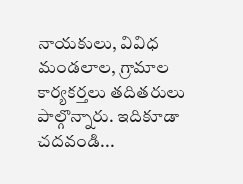నాయకులు, వివిధ మండలాల, గ్రామాల కార్యకర్తలు తదితరులు పాల్గొన్నారు. ఇదికూడా చదవండి...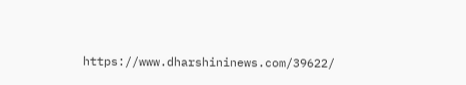https://www.dharshininews.com/39622/